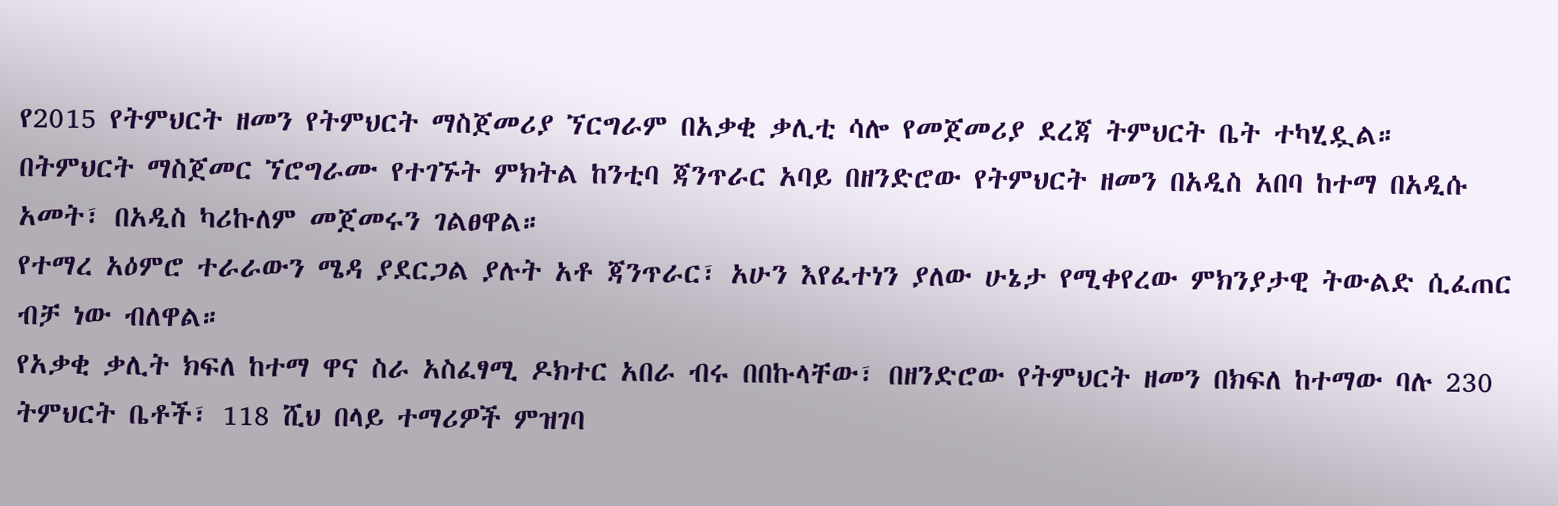የ2015 የትምህርት ዘመን የትምህርት ማስጀመሪያ ኘርግራም በአቃቂ ቃሊቲ ሳሎ የመጀመሪያ ደረጃ ትምህርት ቤት ተካሂዷል።
በትምህርት ማስጀመር ኘሮግራሙ የተገኙት ምክትል ከንቲባ ጃንጥራር አባይ በዘንድሮው የትምህርት ዘመን በአዲስ አበባ ከተማ በአዲሱ አመት፣ በአዲስ ካሪኩለም መጀመሩን ገልፀዋል።
የተማረ አዕምሮ ተራራውን ሜዳ ያደርጋል ያሉት አቶ ጃንጥራር፣ አሁን እየፈተነን ያለው ሁኔታ የሚቀየረው ምክንያታዊ ትውልድ ሲፈጠር ብቻ ነው ብለዋል።
የአቃቂ ቃሊት ክፍለ ከተማ ዋና ስራ አስፈፃሚ ዶክተር አበራ ብሩ በበኩላቸው፣ በዘንድሮው የትምህርት ዘመን በክፍለ ከተማው ባሉ 230 ትምህርት ቤቶች፣ 118 ሺህ በላይ ተማሪዎች ምዝገባ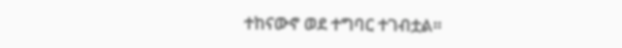ተከናውኖ ወደ ተግባር ተገብቷል።